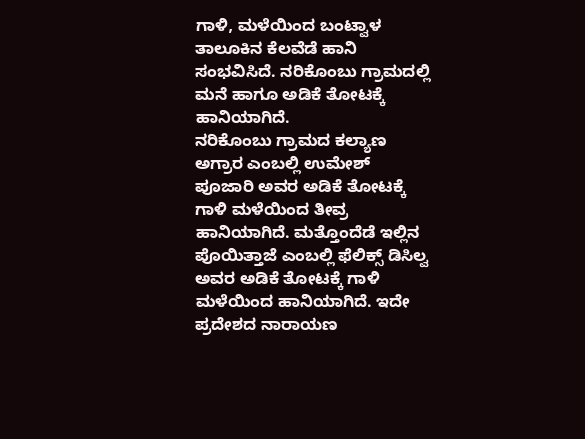ಗಾಳಿ, ಮಳೆಯಿಂದ ಬಂಟ್ವಾಳ ತಾಲೂಕಿನ ಕೆಲವೆಡೆ ಹಾನಿ ಸಂಭವಿಸಿದೆ. ನರಿಕೊಂಬು ಗ್ರಾಮದಲ್ಲಿ ಮನೆ ಹಾಗೂ ಅಡಿಕೆ ತೋಟಕ್ಕೆ ಹಾನಿಯಾಗಿದೆ.
ನರಿಕೊಂಬು ಗ್ರಾಮದ ಕಲ್ಯಾಣ ಅಗ್ರಾರ ಎಂಬಲ್ಲಿ ಉಮೇಶ್ ಪೂಜಾರಿ ಅವರ ಅಡಿಕೆ ತೋಟಕ್ಕೆ ಗಾಳಿ ಮಳೆಯಿಂದ ತೀವ್ರ ಹಾನಿಯಾಗಿದೆ. ಮತ್ತೊಂದೆಡೆ ಇಲ್ಲಿನ ಪೊಯಿತ್ತಾಜೆ ಎಂಬಲ್ಲಿ ಫೆಲಿಕ್ಸ್ ಡಿಸಿಲ್ವ ಅವರ ಅಡಿಕೆ ತೋಟಕ್ಕೆ ಗಾಳಿ ಮಳೆಯಿಂದ ಹಾನಿಯಾಗಿದೆ. ಇದೇ ಪ್ರದೇಶದ ನಾರಾಯಣ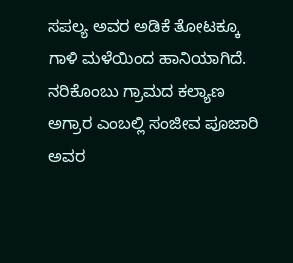ಸಪಲ್ಯ ಅವರ ಅಡಿಕೆ ತೋಟಕ್ಕೂ ಗಾಳಿ ಮಳೆಯಿಂದ ಹಾನಿಯಾಗಿದೆ. ನರಿಕೊಂಬು ಗ್ರಾಮದ ಕಲ್ಯಾಣ ಅಗ್ರಾರ ಎಂಬಲ್ಲಿ ಸಂಜೀವ ಪೂಜಾರಿ ಅವರ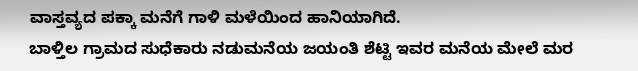ವಾಸ್ತವ್ಯದ ಪಕ್ಕಾ ಮನೆಗೆ ಗಾಳಿ ಮಳೆಯಿಂದ ಹಾನಿಯಾಗಿದೆ.
ಬಾಳ್ತಿಲ ಗ್ರಾಮದ ಸುಧೆಕಾರು ನಡುಮನೆಯ ಜಯಂತಿ ಶೆಟ್ಟಿ ಇವರ ಮನೆಯ ಮೇಲೆ ಮರ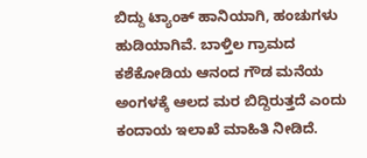ಬಿದ್ದು ಟ್ಯಾಂಕ್ ಹಾನಿಯಾಗಿ, ಹಂಚುಗಳು ಹುಡಿಯಾಗಿವೆ. ಬಾಳ್ತಿಲ ಗ್ರಾಮದ ಕಶೆಕೋಡಿಯ ಆನಂದ ಗೌಡ ಮನೆಯ ಅಂಗಳಕ್ಕೆ ಆಲದ ಮರ ಬಿದ್ದಿರುತ್ತದೆ ಎಂದು ಕಂದಾಯ ಇಲಾಖೆ ಮಾಹಿತಿ ನೀಡಿದೆ.